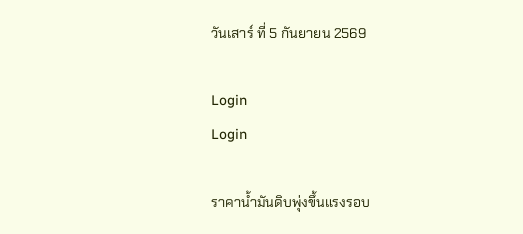วันเสาร์ ที่ 5 กันยายน 2569

Login
Login

ราคาน้ำมันดิบพุ่งขึ้นแรงรอบ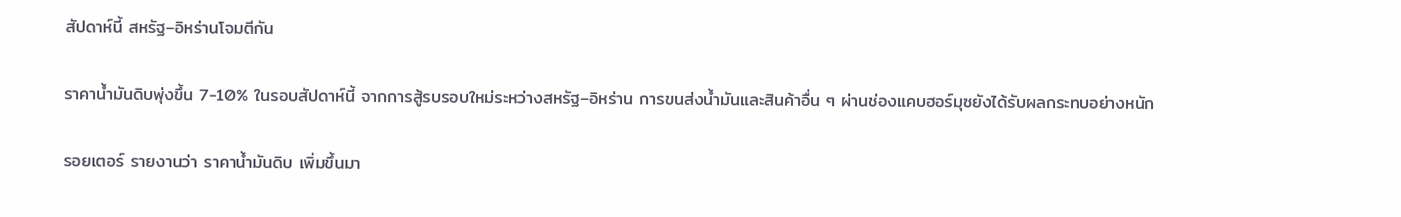สัปดาห์นี้ สหรัฐ–อิหร่านโจมตีกัน

ราคาน้ำมันดิบพุ่งขึ้น 7-10% ในรอบสัปดาห์นี้ จากการสู้รบรอบใหม่ระหว่างสหรัฐ–อิหร่าน การขนส่งน้ำมันและสินค้าอื่น ๆ ผ่านช่องแคบฮอร์มุซยังได้รับผลกระทบอย่างหนัก

รอยเตอร์ รายงานว่า ราคาน้ำมันดิบ เพิ่มขึ้นมา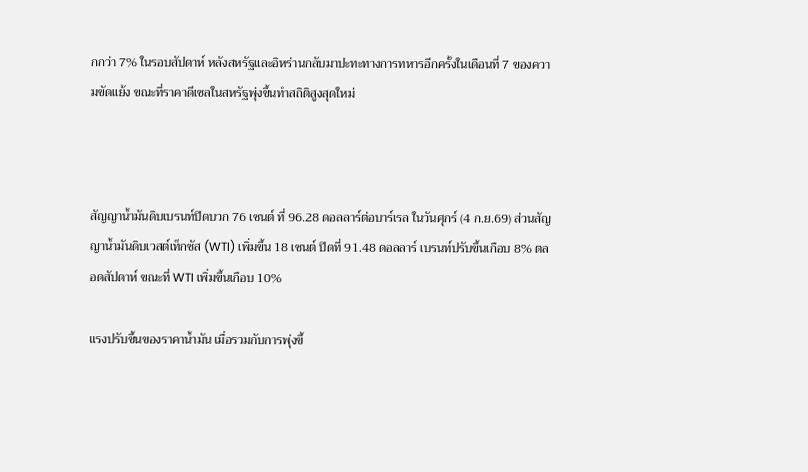กกว่า 7% ในรอบสัปดาห์ หลังสหรัฐและอิหร่านกลับมาปะทะทางการทหารอีกครั้งในเดือนที่ 7 ของความขัดแย้ง ขณะที่ราคาดีเซลในสหรัฐพุ่งขึ้นทำสถิติสูงสุดใหม่



สัญญาน้ำมันดิบเบรนท์ปิดบวก 76 เซนต์ ที่ 96.28 ดอลลาร์ต่อบาร์เรล ในวันศุกร์ (4 ก.ย.69) ส่วนสัญญาน้ำมันดิบเวสต์เท็กซัส (WTI) เพิ่มขึ้น 18 เซนต์ ปิดที่ 91.48 ดอลลาร์ เบรนท์ปรับขึ้นเกือบ 8% ตลอดสัปดาห์ ขณะที่ WTI เพิ่มขึ้นเกือบ 10%

แรงปรับขึ้นของราคาน้ำมัน เมื่อรวมกับการพุ่งขึ้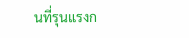นที่รุนแรงก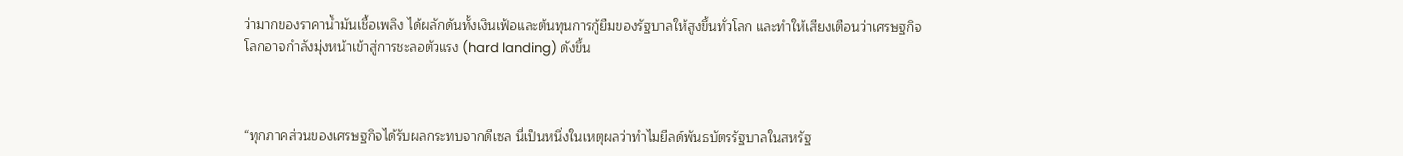ว่ามากของราคาน้ำมันเชื้อเพลิง ได้ผลักดันทั้งเงินเฟ้อและต้นทุนการกู้ยืมของรัฐบาลให้สูงขึ้นทั่วโลก และทำให้เสียงเตือนว่าเศรษฐกิจโลกอาจกำลังมุ่งหน้าเข้าสู่การชะลอตัวแรง (hard landing) ดังขึ้น



“ทุกภาคส่วนของเศรษฐกิจได้รับผลกระทบจากดีเซล นี่เป็นหนึ่งในเหตุผลว่าทำไมยีลด์พันธบัตรรัฐบาลในสหรัฐ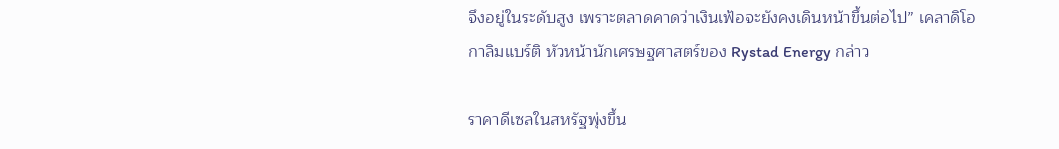จึงอยู่ในระดับสูง เพราะตลาดคาดว่าเงินเฟ้อจะยังคงเดินหน้าขึ้นต่อไป” เคลาดิโอ กาลิมแบร์ติ หัวหน้านักเศรษฐศาสตร์ของ Rystad Energy กล่าว

ราคาดีเซลในสหรัฐพุ่งขึ้น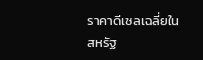ราคาดีเซลเฉลี่ยในสหรัฐ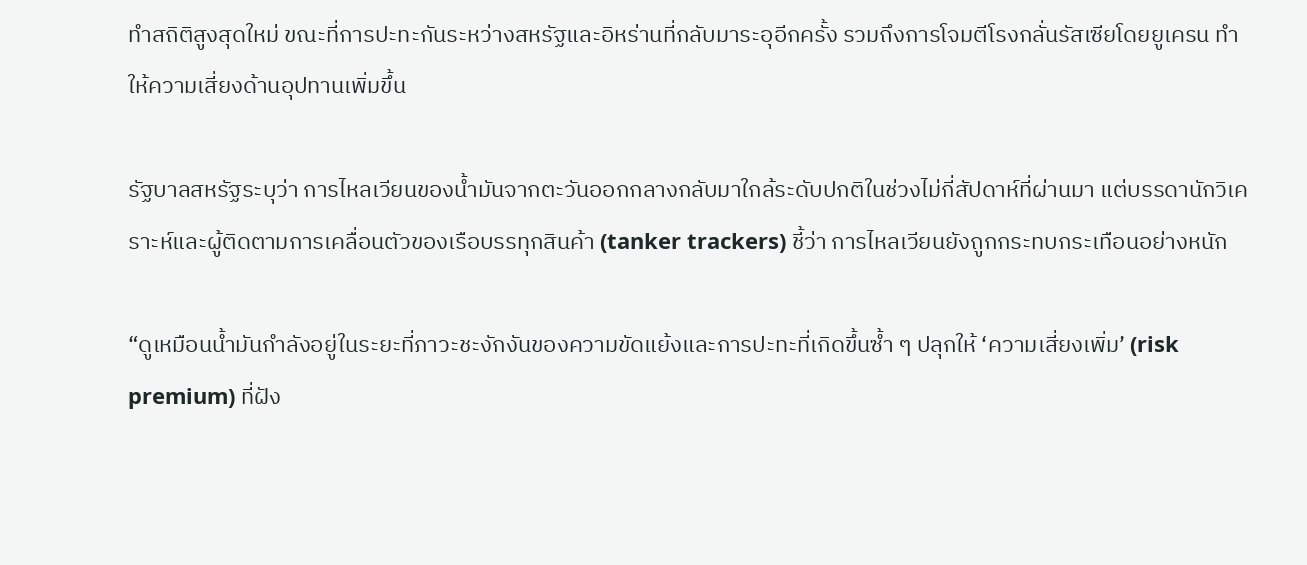ทำสถิติสูงสุดใหม่ ขณะที่การปะทะกันระหว่างสหรัฐและอิหร่านที่กลับมาระอุอีกครั้ง รวมถึงการโจมตีโรงกลั่นรัสเซียโดยยูเครน ทำให้ความเสี่ยงด้านอุปทานเพิ่มขึ้น

รัฐบาลสหรัฐระบุว่า การไหลเวียนของน้ำมันจากตะวันออกกลางกลับมาใกล้ระดับปกติในช่วงไม่กี่สัปดาห์ที่ผ่านมา แต่บรรดานักวิเคราะห์และผู้ติดตามการเคลื่อนตัวของเรือบรรทุกสินค้า (tanker trackers) ชี้ว่า การไหลเวียนยังถูกกระทบกระเทือนอย่างหนัก

“ดูเหมือนน้ำมันกำลังอยู่ในระยะที่ภาวะชะงักงันของความขัดแย้งและการปะทะที่เกิดขึ้นซ้ำ ๆ ปลุกให้ ‘ความเสี่ยงเพิ่ม’ (risk premium) ที่ฝัง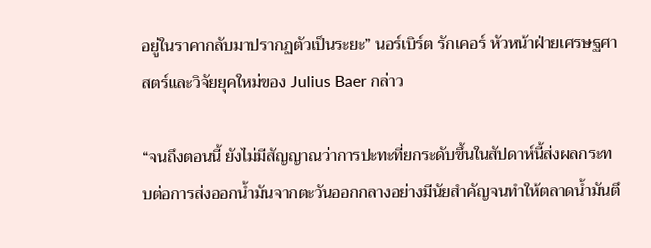อยู่ในราคากลับมาปรากฏตัวเป็นระยะ” นอร์เบิร์ต รักเคอร์ หัวหน้าฝ่ายเศรษฐศาสตร์และวิจัยยุคใหม่ของ Julius Baer กล่าว

“จนถึงตอนนี้ ยังไม่มีสัญญาณว่าการปะทะที่ยกระดับขึ้นในสัปดาห์นี้ส่งผลกระทบต่อการส่งออกน้ำมันจากตะวันออกกลางอย่างมีนัยสำคัญจนทำให้ตลาดน้ำมันตึ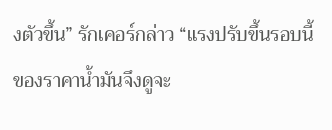งตัวขึ้น” รักเคอร์กล่าว “แรงปรับขึ้นรอบนี้ของราคาน้ำมันจึงดูจะ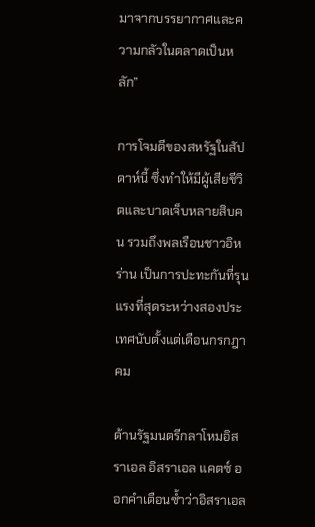มาจากบรรยากาศและความกลัวในตลาดเป็นหลัก”

การโจมตีของสหรัฐในสัปดาห์นี้ ซึ่งทำให้มีผู้เสียชีวิตและบาดเจ็บหลายสิบคน รวมถึงพลเรือนชาวอิหร่าน เป็นการปะทะกันที่รุนแรงที่สุดระหว่างสองประเทศนับตั้งแต่เดือนกรกฎาคม

ด้านรัฐมนตรีกลาโหมอิสราเอล อิสราเอล แคตซ์ ออกคำเตือนซ้ำว่าอิสราเอล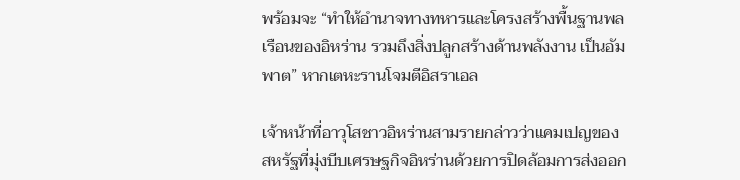พร้อมจะ “ทำให้อำนาจทางทหารและโครงสร้างพื้นฐานพลเรือนของอิหร่าน รวมถึงสิ่งปลูกสร้างด้านพลังงาน เป็นอัมพาต” หากเตหะรานโจมตีอิสราเอล

เจ้าหน้าที่อาวุโสชาวอิหร่านสามรายกล่าวว่าแคมเปญของสหรัฐที่มุ่งบีบเศรษฐกิจอิหร่านด้วยการปิดล้อมการส่งออก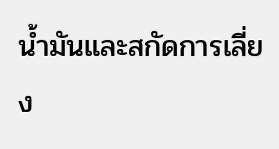น้ำมันและสกัดการเลี่ยง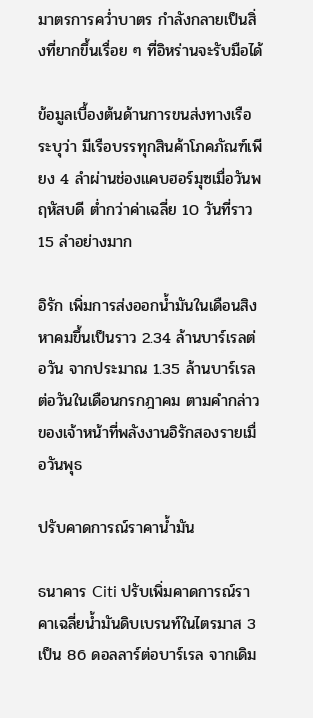มาตรการคว่ำบาตร กำลังกลายเป็นสิ่งที่ยากขึ้นเรื่อย ๆ ที่อิหร่านจะรับมือได้

ข้อมูลเบื้องต้นด้านการขนส่งทางเรือระบุว่า มีเรือบรรทุกสินค้าโภคภัณฑ์เพียง 4 ลำผ่านช่องแคบฮอร์มุซเมื่อวันพฤหัสบดี ต่ำกว่าค่าเฉลี่ย 10 วันที่ราว 15 ลำอย่างมาก

อิรัก เพิ่มการส่งออกน้ำมันในเดือนสิงหาคมขึ้นเป็นราว 2.34 ล้านบาร์เรลต่อวัน จากประมาณ 1.35 ล้านบาร์เรลต่อวันในเดือนกรกฎาคม ตามคำกล่าวของเจ้าหน้าที่พลังงานอิรักสองรายเมื่อวันพุธ

ปรับคาดการณ์ราคาน้ำมัน

ธนาคาร Citi ปรับเพิ่มคาดการณ์ราคาเฉลี่ยน้ำมันดิบเบรนท์ในไตรมาส 3 เป็น 86 ดอลลาร์ต่อบาร์เรล จากเดิม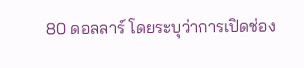80 ดอลลาร์ โดยระบุว่าการเปิดช่อง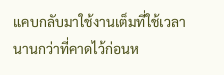แคบกลับมาใช้งานเต็มที่ใช้เวลานานกว่าที่คาดไว้ก่อนห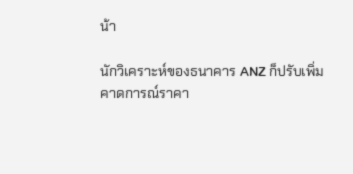น้า

นักวิเคราะห์ของธนาคาร ANZ ก็ปรับเพิ่มคาดการณ์ราคา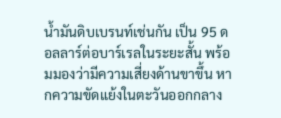น้ำมันดิบเบรนท์เช่นกัน เป็น 95 ดอลลาร์ต่อบาร์เรลในระยะสั้น พร้อมมองว่ามีความเสี่ยงด้านขาขึ้น หากความขัดแย้งในตะวันออกกลาง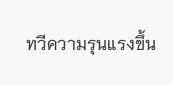ทวีความรุนแรงขึ้น